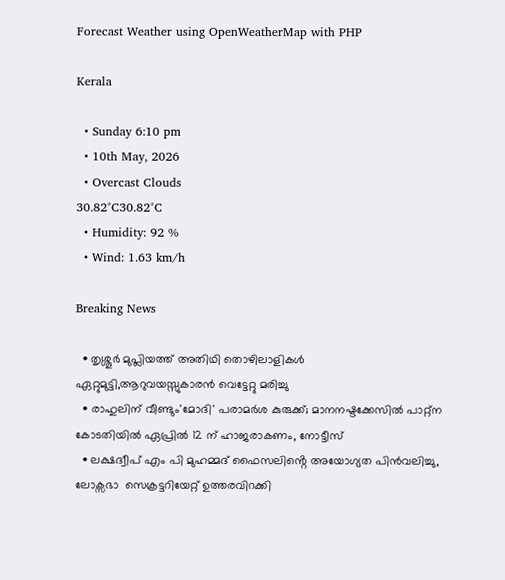Forecast Weather using OpenWeatherMap with PHP

Kerala

  • Sunday 6:10 pm
  • 10th May, 2026
  • Overcast Clouds
30.82°C30.82°C
  • Humidity: 92 %
  • Wind: 1.63 km/h

Breaking News

  • തൃശ്ശൂർ മുപ്ലിയത്ത് അതിഥി തൊഴിലാളികൾ ഏറ്റുമുട്ടി,ആറുവയസ്സുകാരൻ വെട്ടേറ്റു മരിച്ചു
  • രാഹുലിന് വീണ്ടും'മോദി' പരാമര്‍ശ കുരുക്ക്; മാനനഷ്ടക്കേസിൽ പാറ്റ്ന കോടതിയിൽ ഏപ്രിൽ 12 ന് ഹാജരാകണം, നോട്ടീസ്
  • ലക്ഷദ്വീപ് എം പി മുഹമ്മദ് ഫൈസലിൻ്റെ അയോഗ്യത പിൻവലിച്ചു, ലോക്സഭാ  സെക്രട്ടറിയേറ്റ് ഉത്തരവിറക്കി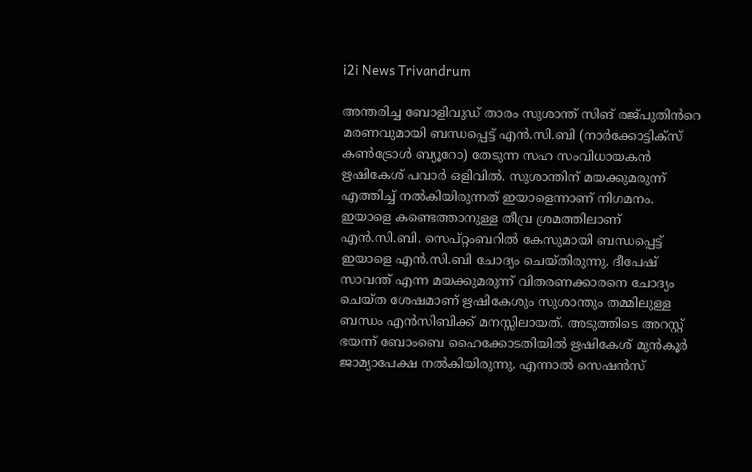i2i News Trivandrum

അന്തരിച്ച ബോളിവുഡ് താരം സുശാന്ത് സിങ് രജ്പുതിൻറെ മരണവുമായി ബന്ധപ്പെട്ട് എൻ.സി.ബി (നാർക്കോട്ടിക്‌സ് കൺട്രോൾ ബ്യൂറോ) തേടുന്ന സഹ സംവിധായകൻ ഋഷികേശ് പവാർ ഒളിവിൽ. സുശാന്തിന് മയക്കുമരുന്ന് എത്തിച്ച്‌ നൽകിയിരുന്നത് ഇയാളെന്നാണ് നിഗമനം. ഇയാളെ കണ്ടെത്താനുള്ള തീവ്ര ശ്രമത്തിലാണ് എൻ.സി.ബി. സെപ്റ്റംബറിൽ കേസുമായി ബന്ധപ്പെട്ട് ഇയാളെ എൻ.സി.ബി ചോദ്യം ചെയ്തിരുന്നു. ദീപേഷ് സാവന്ത് എന്ന മയക്കുമരുന്ന് വിതരണക്കാരനെ ചോദ്യം ചെയ്ത ശേഷമാണ് ഋഷികേശും സുശാന്തും തമ്മിലുള്ള ബന്ധം എൻസിബിക്ക് മനസ്സിലായത്. അടുത്തിടെ അറസ്റ്റ് ഭയന്ന് ബോംബെ ഹൈക്കോടതിയിൽ ഋഷികേശ് മുൻകൂർ ജാമ്യാപേക്ഷ നൽകിയിരുന്നു. എന്നാൽ സെഷൻസ്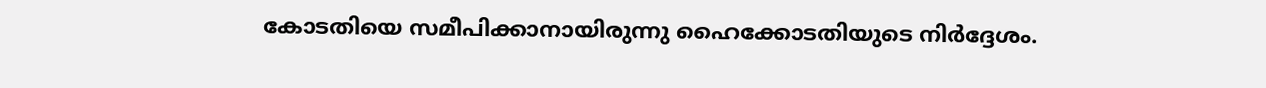കോടതിയെ സമീപിക്കാനായിരുന്നു ഹൈക്കോടതിയുടെ നിർദ്ദേശം.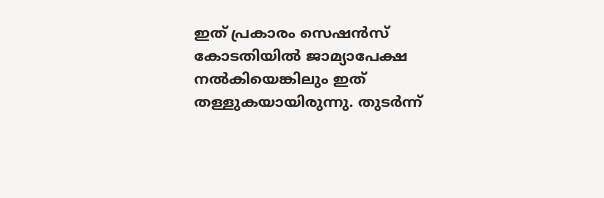ഇത് പ്രകാരം സെഷൻസ് കോടതിയിൽ ജാമ്യാപേക്ഷ നൽകിയെങ്കിലും ഇത് തള്ളുകയായിരുന്നു. തുടർന്ന്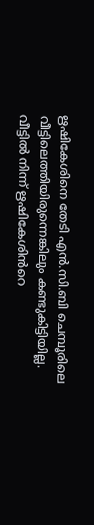ഋഷികേശിനെ തേടി എൻ.സി.ബി ചെമ്പൂരിലെ വീട്ടിലെത്തിയിരുന്നെങ്കിലും കണ്ടുകിട്ടിയില്ല. വീട്ടിൽ നിന്ന് ഋഷികേശിൻറെ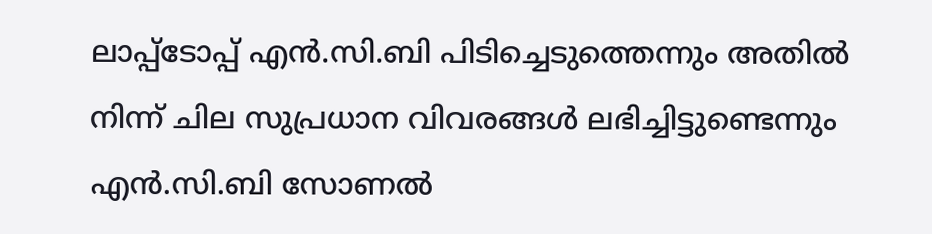ലാപ്പ്‌ടോപ്പ് എൻ.സി.ബി പിടിച്ചെടുത്തെന്നും അതിൽ നിന്ന് ചില സുപ്രധാന വിവരങ്ങൾ ലഭിച്ചിട്ടുണ്ടെന്നും എൻ.സി.ബി സോണൽ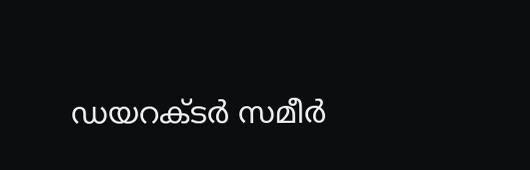ഡയറക്ടർ സമീർ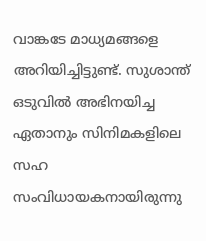വാങ്കടേ മാധ്യമങ്ങളെ അറിയിച്ചിട്ടുണ്ട്. സുശാന്ത് ഒടുവിൽ അഭിനയിച്ച ഏതാനും സിനിമകളിലെ സഹ സംവിധായകനായിരുന്നു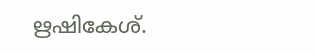ഋഷികേശ്.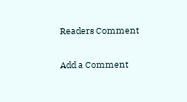Readers Comment

Add a Comment